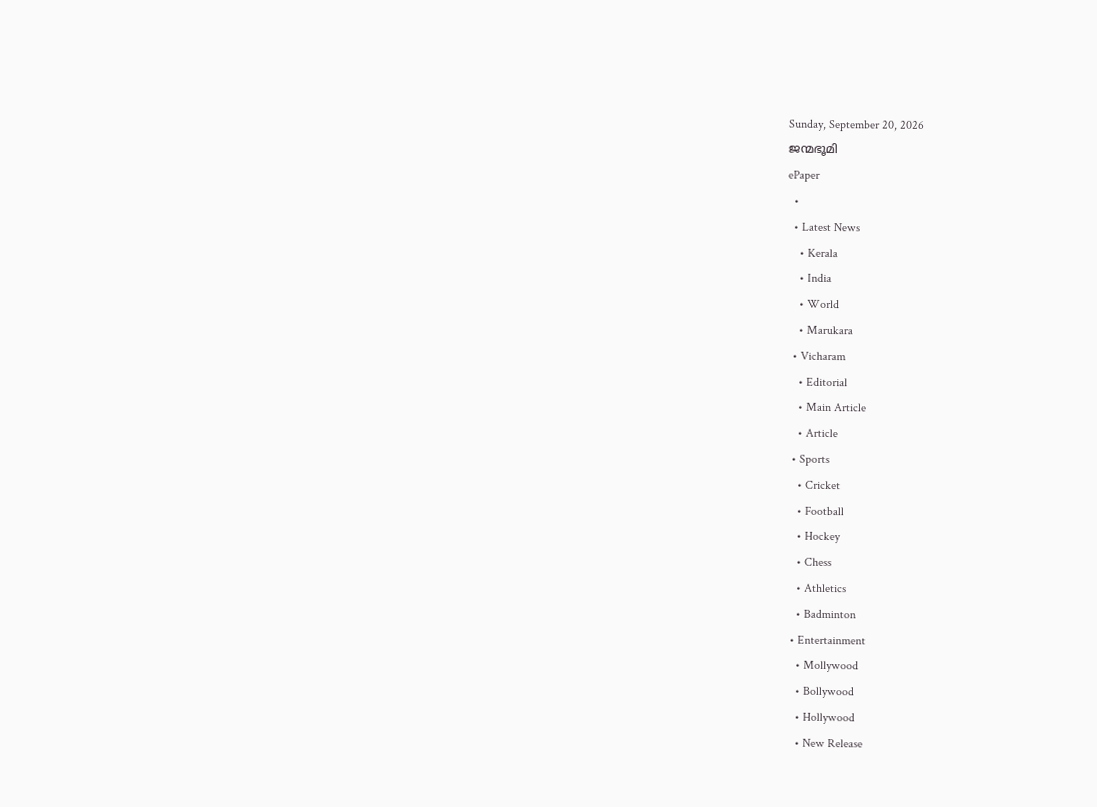Sunday, September 20, 2026
ജന്മഭൂമി
ePaper
  •
  • Latest News
    • Kerala
    • India
    • World
    • Marukara
  • Vicharam
    • Editorial
    • Main Article
    • Article
  • Sports
    • Cricket
    • Football
    • Hockey
    • Chess
    • Athletics
    • Badminton
  • Entertainment
    • Mollywood
    • Bollywood
    • Hollywood
    • New Release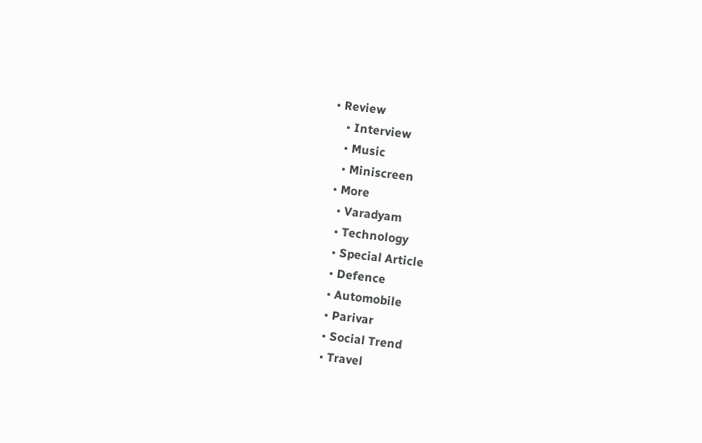• Review
    • Interview
    • Music
    • Miniscreen
  • More
    • Varadyam
    • Technology
    • Special Article
    • Defence
    • Automobile
    • Parivar
    • Social Trend
    • Travel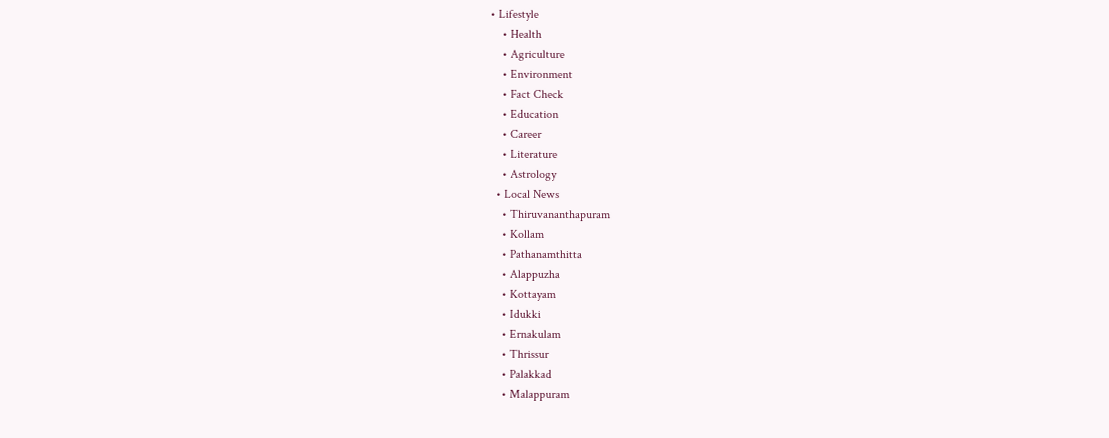• Lifestyle
    • Health
    • Agriculture
    • Environment
    • Fact Check
    • Education
    • Career
    • Literature
    • Astrology
  • Local News
    • Thiruvananthapuram
    • Kollam
    • Pathanamthitta
    • Alappuzha
    • Kottayam
    • Idukki
    • Ernakulam
    • Thrissur
    • Palakkad
    • Malappuram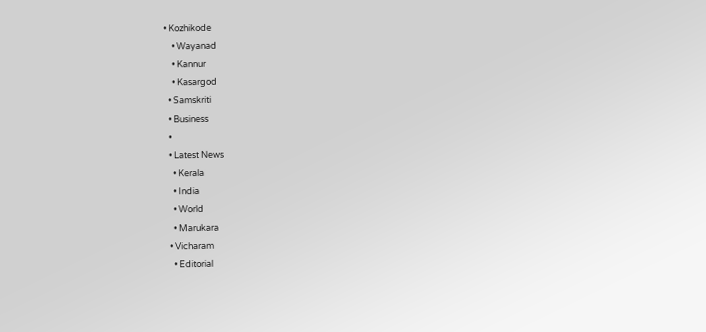• Kozhikode
    • Wayanad
    • Kannur
    • Kasargod
  • Samskriti
  • Business
  •
  • Latest News
    • Kerala
    • India
    • World
    • Marukara
  • Vicharam
    • Editorial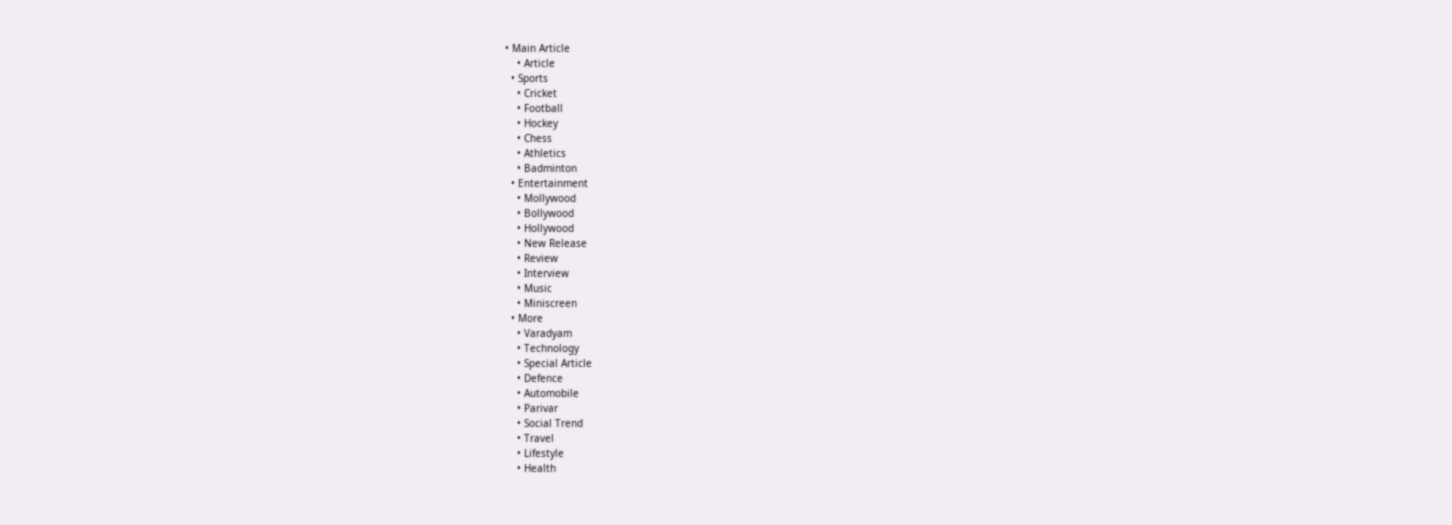• Main Article
    • Article
  • Sports
    • Cricket
    • Football
    • Hockey
    • Chess
    • Athletics
    • Badminton
  • Entertainment
    • Mollywood
    • Bollywood
    • Hollywood
    • New Release
    • Review
    • Interview
    • Music
    • Miniscreen
  • More
    • Varadyam
    • Technology
    • Special Article
    • Defence
    • Automobile
    • Parivar
    • Social Trend
    • Travel
    • Lifestyle
    • Health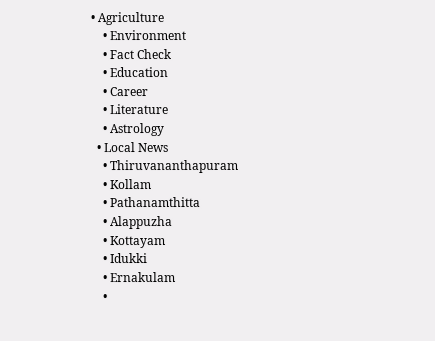• Agriculture
    • Environment
    • Fact Check
    • Education
    • Career
    • Literature
    • Astrology
  • Local News
    • Thiruvananthapuram
    • Kollam
    • Pathanamthitta
    • Alappuzha
    • Kottayam
    • Idukki
    • Ernakulam
    •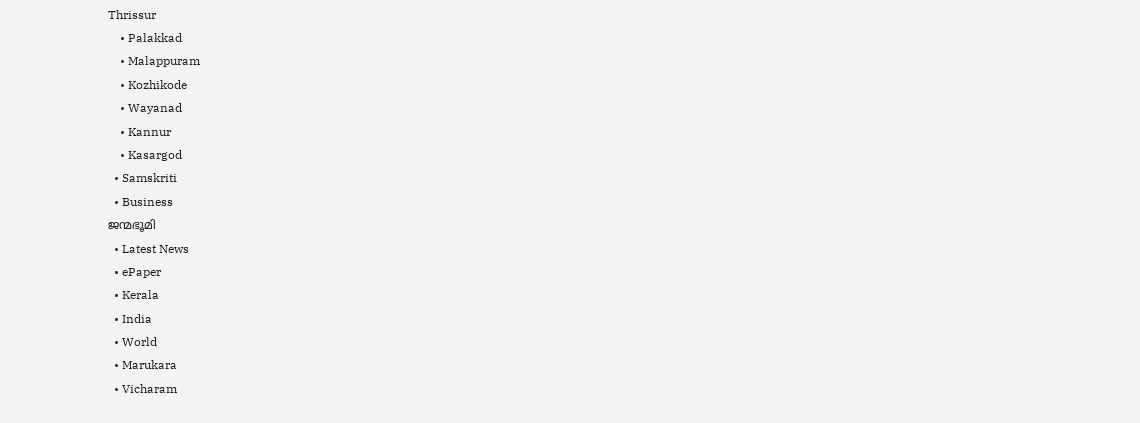Thrissur
    • Palakkad
    • Malappuram
    • Kozhikode
    • Wayanad
    • Kannur
    • Kasargod
  • Samskriti
  • Business
ജന്മഭൂമി
  • Latest News
  • ePaper
  • Kerala
  • India
  • World
  • Marukara
  • Vicharam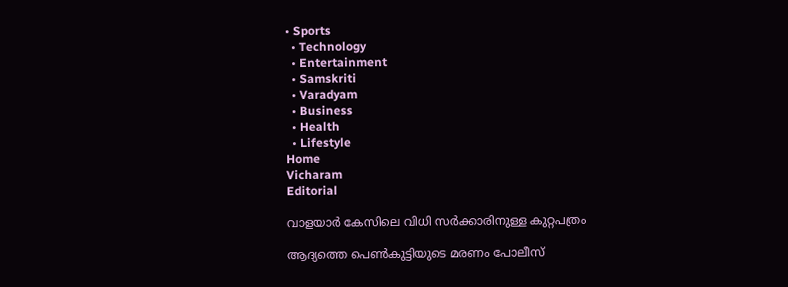• Sports
  • Technology
  • Entertainment
  • Samskriti
  • Varadyam
  • Business
  • Health
  • Lifestyle
Home
Vicharam
Editorial

വാളയാര്‍ കേസിലെ വിധി സര്‍ക്കാരിനുള്ള കുറ്റപത്രം

ആദ്യത്തെ പെണ്‍കുട്ടിയുടെ മരണം പോലീസ്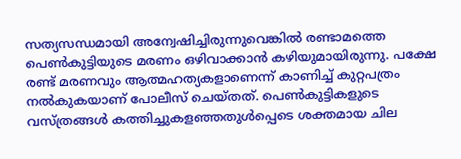സത്യസന്ധമായി അന്വേഷിച്ചിരുന്നുവെങ്കില്‍ രണ്ടാമത്തെ പെണ്‍കുട്ടിയുടെ മരണം ഒഴിവാക്കാന്‍ കഴിയുമായിരുന്നു. പക്ഷേ രണ്ട് മരണവും ആത്മഹത്യകളാണെന്ന് കാണിച്ച് കുറ്റപത്രം നല്‍കുകയാണ് പോലീസ് ചെയ്തത്. പെണ്‍കുട്ടികളുടെ വസ്ത്രങ്ങള്‍ കത്തിച്ചുകളഞ്ഞതുള്‍പ്പെടെ ശക്തമായ ചില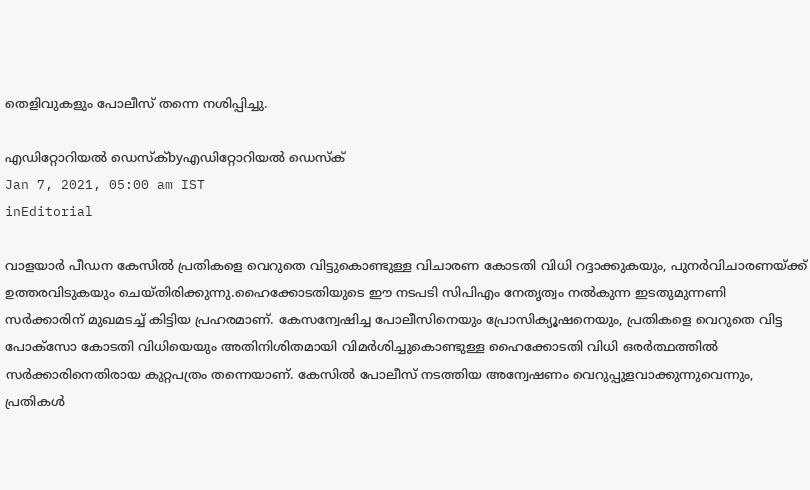തെളിവുകളും പോലീസ് തന്നെ നശിപ്പിച്ചു.

എഡിറ്റോറിയൽ ഡെസ്ക്byഎഡിറ്റോറിയൽ ഡെസ്ക്
Jan 7, 2021, 05:00 am IST
inEditorial

വാളയാര്‍ പീഡന കേസില്‍ പ്രതികളെ വെറുതെ വിട്ടുകൊണ്ടുള്ള വിചാരണ കോടതി വിധി റദ്ദാക്കുകയും, പുനര്‍വിചാരണയ്‌ക്ക് ഉത്തരവിടുകയും ചെയ്തിരിക്കുന്നു.ഹൈക്കോടതിയുടെ ഈ നടപടി സിപിഎം നേതൃത്വം നല്‍കുന്ന ഇടതുമുന്നണി സര്‍ക്കാരിന് മുഖമടച്ച് കിട്ടിയ പ്രഹരമാണ്. കേസന്വേഷിച്ച പോലീസിനെയും പ്രോസിക്യൂഷനെയും, പ്രതികളെ വെറുതെ വിട്ട പോക്‌സോ കോടതി വിധിയെയും അതിനിശിതമായി വിമര്‍ശിച്ചുകൊണ്ടുള്ള ഹൈക്കോടതി വിധി ഒരര്‍ത്ഥത്തില്‍ സര്‍ക്കാരിനെതിരായ കുറ്റപത്രം തന്നെയാണ്. കേസില്‍ പോലീസ് നടത്തിയ അന്വേഷണം വെറുപ്പുളവാക്കുന്നുവെന്നും, പ്രതികള്‍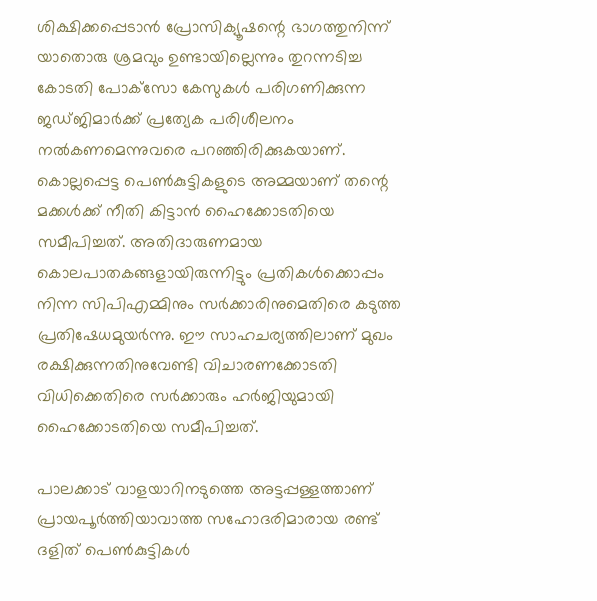ശിക്ഷിക്കപ്പെടാന്‍ പ്രോസിക്യൂഷന്റെ ഭാഗത്തുനിന്ന് യാതൊരു ശ്രമവും ഉണ്ടായില്ലെന്നും തുറന്നടിച്ച കോടതി പോക്‌സോ കേസുകള്‍ പരിഗണിക്കുന്ന ജഡ്ജിമാര്‍ക്ക് പ്രത്യേക പരിശീലനം നല്‍കണമെന്നുവരെ പറഞ്ഞിരിക്കുകയാണ്. കൊല്ലപ്പെട്ട പെണ്‍കുട്ടികളുടെ അമ്മയാണ് തന്റെ മക്കള്‍ക്ക് നീതി കിട്ടാന്‍ ഹൈക്കോടതിയെ സമീപിച്ചത്. അതിദാരുണമായ കൊലപാതകങ്ങളായിരുന്നിട്ടും പ്രതികള്‍ക്കൊപ്പം നിന്ന സിപിഎമ്മിനും സര്‍ക്കാരിനുമെതിരെ കടുത്ത പ്രതിഷേധമുയര്‍ന്നു. ഈ സാഹചര്യത്തിലാണ് മുഖം രക്ഷിക്കുന്നതിനുവേണ്ടി വിചാരണക്കോടതി വിധിക്കെതിരെ സര്‍ക്കാരും ഹര്‍ജിയുമായി ഹൈക്കോടതിയെ സമീപിച്ചത്.

പാലക്കാട് വാളയാറിനടുത്തെ അട്ടപ്പള്ളത്താണ്  പ്രായപൂര്‍ത്തിയാവാത്ത സഹോദരിമാരായ രണ്ട് ദളിത് പെണ്‍കുട്ടികള്‍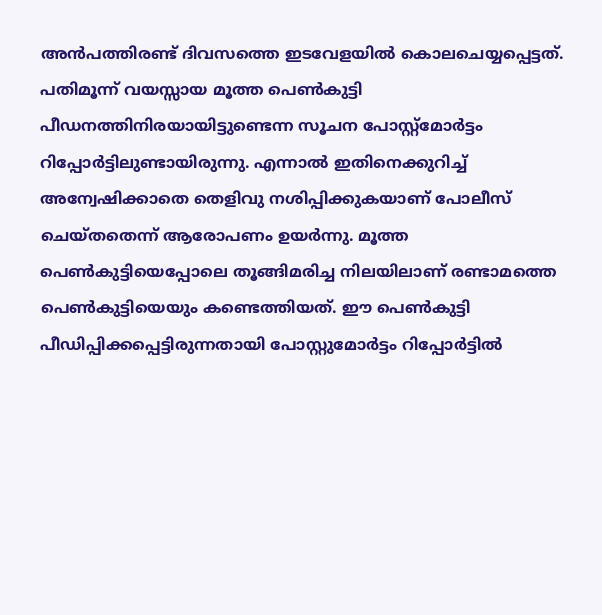അന്‍പത്തിരണ്ട് ദിവസത്തെ ഇടവേളയില്‍ കൊലചെയ്യപ്പെട്ടത്. പതിമൂന്ന് വയസ്സായ മൂത്ത പെണ്‍കുട്ടി പീഡനത്തിനിരയായിട്ടുണ്ടെന്ന സൂചന പോസ്റ്റ്‌മോര്‍ട്ടം റിപ്പോര്‍ട്ടിലുണ്ടായിരുന്നു. എന്നാല്‍ ഇതിനെക്കുറിച്ച് അന്വേഷിക്കാതെ തെളിവു നശിപ്പിക്കുകയാണ് പോലീസ് ചെയ്തതെന്ന് ആരോപണം ഉയര്‍ന്നു. മൂത്ത പെണ്‍കുട്ടിയെപ്പോലെ തൂങ്ങിമരിച്ച നിലയിലാണ് രണ്ടാമത്തെ പെണ്‍കുട്ടിയെയും കണ്ടെത്തിയത്. ഈ പെണ്‍കുട്ടി പീഡിപ്പിക്കപ്പെട്ടിരുന്നതായി പോസ്റ്റുമോര്‍ട്ടം റിപ്പോര്‍ട്ടില്‍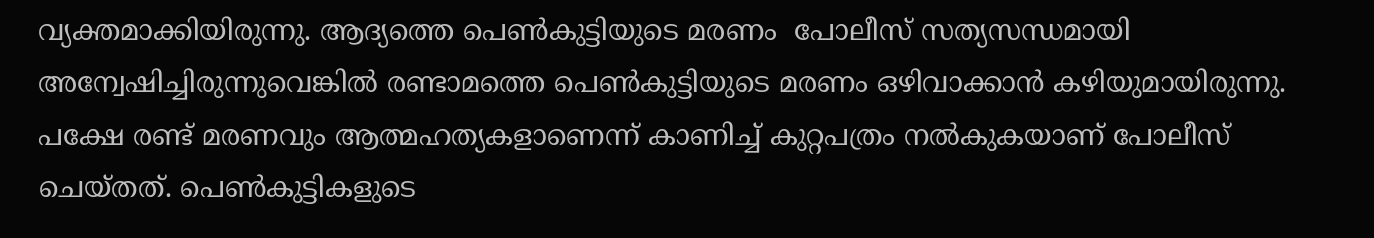വ്യക്തമാക്കിയിരുന്നു. ആദ്യത്തെ പെണ്‍കുട്ടിയുടെ മരണം  പോലീസ് സത്യസന്ധമായി അന്വേഷിച്ചിരുന്നുവെങ്കില്‍ രണ്ടാമത്തെ പെണ്‍കുട്ടിയുടെ മരണം ഒഴിവാക്കാന്‍ കഴിയുമായിരുന്നു. പക്ഷേ രണ്ട് മരണവും ആത്മഹത്യകളാണെന്ന് കാണിച്ച് കുറ്റപത്രം നല്‍കുകയാണ് പോലീസ് ചെയ്തത്. പെണ്‍കുട്ടികളുടെ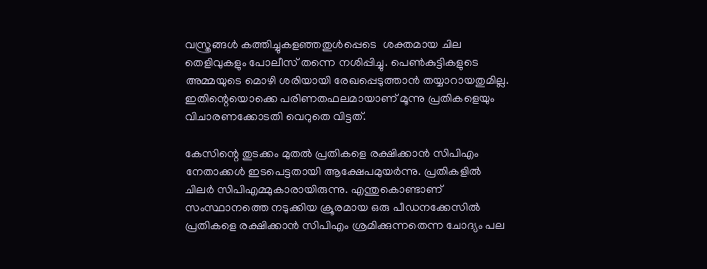വസ്ത്രങ്ങള്‍ കത്തിച്ചുകളഞ്ഞതുള്‍പ്പെടെ  ശക്തമായ ചില തെളിവുകളും പോലീസ് തന്നെ നശിപ്പിച്ചു. പെണ്‍കുട്ടികളുടെ അമ്മയുടെ മൊഴി ശരിയായി രേഖപ്പെടുത്താന്‍ തയ്യാറായതുമില്ല. ഇതിന്റെയൊക്കെ പരിണതഫലമായാണ് മൂന്നു പ്രതികളെയും വിചാരണക്കോടതി വെറുതെ വിട്ടത്.

കേസിന്റെ തുടക്കം മുതല്‍ പ്രതികളെ രക്ഷിക്കാന്‍ സിപിഎം നേതാക്കള്‍ ഇടപെട്ടതായി ആക്ഷേപമുയര്‍ന്നു. പ്രതികളില്‍ ചിലര്‍ സിപിഎമ്മുകാരായിരുന്നു. എന്തുകൊണ്ടാണ് സംസ്ഥാനത്തെ നടുക്കിയ ക്രൂരമായ ഒരു പീഡനക്കേസില്‍ പ്രതികളെ രക്ഷിക്കാന്‍ സിപിഎം ശ്രമിക്കുന്നതെന്ന ചോദ്യം പല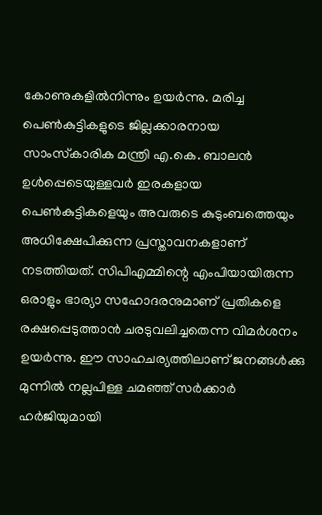കോണുകളില്‍നിന്നും ഉയര്‍ന്നു. മരിച്ച പെണ്‍കുട്ടികളുടെ ജില്ലക്കാരനായ സാംസ്‌കാരിക മന്ത്രി എ.കെ. ബാലന്‍ ഉള്‍പ്പെടെയുള്ളവര്‍ ഇരകളായ പെണ്‍കുട്ടികളെയും അവരുടെ കുടുംബത്തെയും അധിക്ഷേപിക്കുന്ന പ്രസ്താവനകളാണ് നടത്തിയത്. സിപിഎമ്മിന്റെ എംപിയായിരുന്ന ഒരാളും ഭാര്യാ സഹോദരനുമാണ് പ്രതികളെ രക്ഷപ്പെടുത്താന്‍ ചരടുവലിച്ചതെന്ന വിമര്‍ശനം ഉയര്‍ന്നു. ഈ സാഹചര്യത്തിലാണ് ജനങ്ങള്‍ക്കു മുന്നില്‍ നല്ലപിള്ള ചമഞ്ഞ് സര്‍ക്കാര്‍ ഹര്‍ജിയുമായി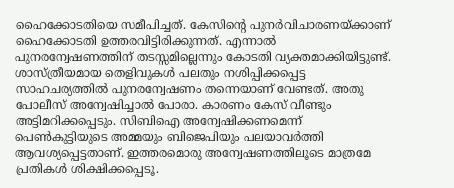ഹൈക്കോടതിയെ സമീപിച്ചത്. കേസിന്റെ പുനര്‍വിചാരണയ്‌ക്കാണ് ഹൈക്കോടതി ഉത്തരവിട്ടിരിക്കുന്നത്. എന്നാല്‍ പുനരന്വേഷണത്തിന് തടസ്സമില്ലെന്നും കോടതി വ്യക്തമാക്കിയിട്ടുണ്ട്. ശാസ്ത്രീയമായ തെളിവുകള്‍ പലതും നശിപ്പിക്കപ്പെട്ട സാഹചര്യത്തില്‍ പുനരന്വേഷണം തന്നെയാണ് വേണ്ടത്. അതു പോലീസ് അന്വേഷിച്ചാല്‍ പോരാ. കാരണം കേസ് വീണ്ടും അട്ടിമറിക്കപ്പെടും. സിബിഐ അന്വേഷിക്കണമെന്ന് പെണ്‍കുട്ടിയുടെ അമ്മയും ബിജെപിയും പലയാവര്‍ത്തി ആവശ്യപ്പെട്ടതാണ്. ഇത്തരമൊരു അന്വേഷണത്തിലൂടെ മാത്രമേ പ്രതികള്‍ ശിക്ഷിക്കപ്പെടൂ.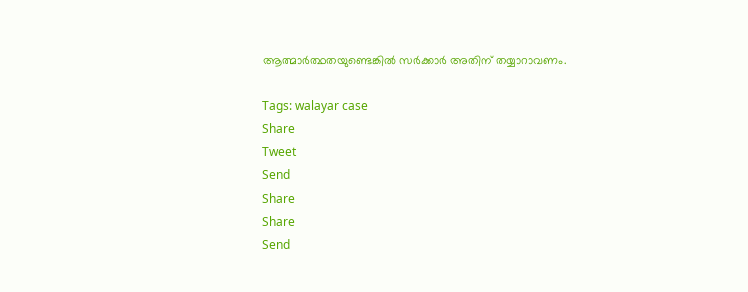ആത്മാര്‍ത്ഥതയുണ്ടെങ്കില്‍ സര്‍ക്കാര്‍ അതിന് തയ്യാറാവണം.

Tags: walayar case
Share
Tweet
Send
Share
Share
Send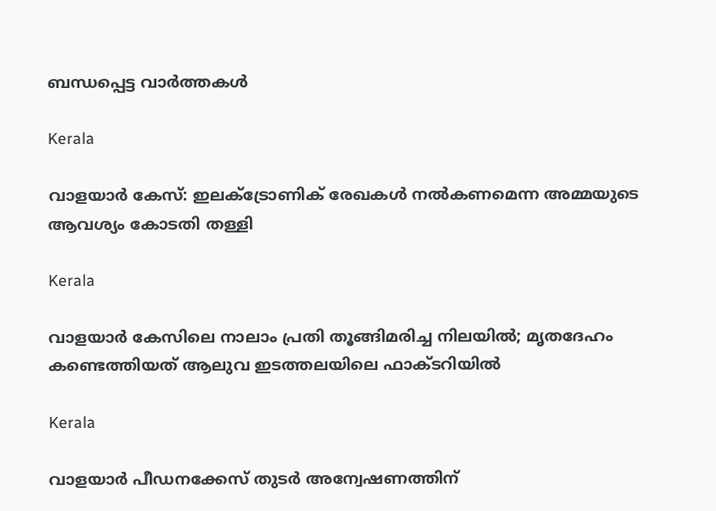ബന്ധപ്പെട്ട വാര്‍ത്തകള്‍

Kerala

വാളയാര്‍ കേസ്: ഇലക്ട്രോണിക് രേഖകള്‍ നല്‍കണമെന്ന അമ്മയുടെ ആവശ്യം കോടതി തള്ളി

Kerala

വാളയാർ കേസിലെ നാലാം പ്രതി തൂങ്ങിമരിച്ച നിലയിൽ; മൃതദേഹം കണ്ടെത്തിയത് ആലുവ ഇടത്തലയിലെ ഫാക്ടറിയിൽ

Kerala

വാളയാര്‍ പീഡനക്കേസ് തുടര്‍ അന്വേഷണത്തിന്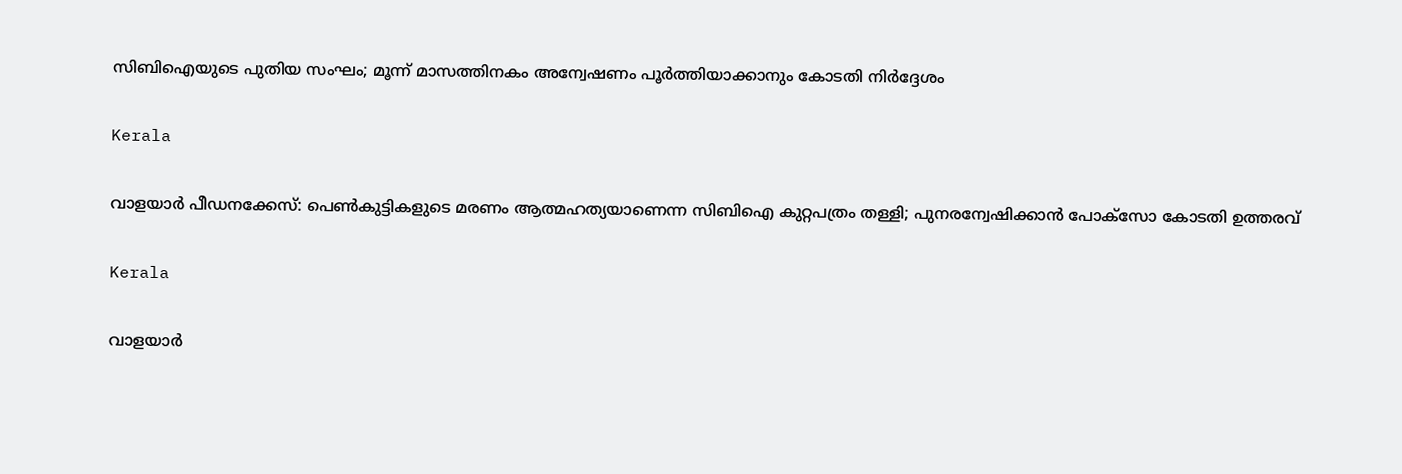സിബിഐയുടെ പുതിയ സംഘം; മൂന്ന് മാസത്തിനകം അന്വേഷണം പൂര്‍ത്തിയാക്കാനും കോടതി നിര്‍ദ്ദേശം

Kerala

വാളയാര്‍ പീഡനക്കേസ്: പെണ്‍കുട്ടികളുടെ മരണം ആത്മഹത്യയാണെന്ന സിബിഐ കുറ്റപത്രം തള്ളി; പുനരന്വേഷിക്കാന്‍ പോക്‌സോ കോടതി ഉത്തരവ്

Kerala

വാളയാര്‍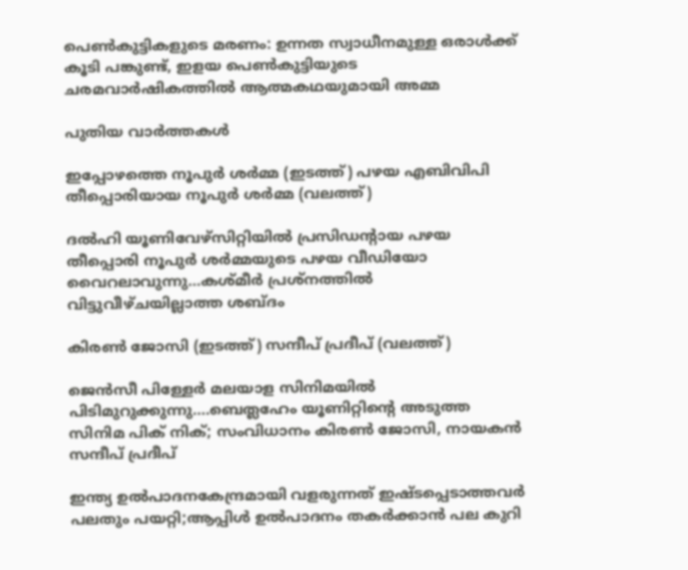പെണ്‍കുട്ടികളുടെ മരണം: ഉന്നത സ്വാധീനമുള്ള ഒരാള്‍ക്ക് കൂടി പങ്കുണ്ട്, ഇളയ പെണ്‍കുട്ടിയുടെ ചരമവാര്‍ഷികത്തില്‍ ആത്മകഥയുമായി അമ്മ

പുതിയ വാര്‍ത്തകള്‍

ഇപ്പോഴത്തെ നൂപുര്‍ ശര്‍മ്മ (ഇടത്ത്) പഴയ എബിവിപി തീപ്പൊരിയായ നൂപുര്‍ ശര്‍മ്മ (വലത്ത്)

ദല്‍ഹി യൂണിവേഴ്സിറ്റിയില്‍ പ്രസിഡന്‍റായ പഴയ തീപ്പൊരി നൂപുര്‍ ശര്‍മ്മയുടെ പഴയ വീഡിയോ വൈറലാവുന്നു…കശ്മീര്‍ പ്രശ്നത്തില്‍ വിട്ടുവീഴ്ചയില്ലാത്ത ശബ്ദം

കിരണ്‍ ജോസി (ഇടത്ത്) സന്ദീപ് പ്രദീപ് (വലത്ത്)

ജെന്‍സീ പിള്ളേര്‍ മലയാള സിനിമയില്‍ പിടിമുറുക്കുന്നു….ബെത്ലഹേം യൂണിറ്റിന്റെ അടുത്ത സിനിമ പിക് നിക്; സംവിധാനം കിരണ്‍ ജോസി, നായകന്‍ സന്ദീപ് പ്രദീപ്

ഇന്ത്യ ഉല്‍പാദനകേന്ദ്രമായി വളരുന്നത് ഇഷ്ടപ്പെടാത്തവര്‍ പലതും പയറ്റി;ആപ്പിള്‍ ഉല്‍പാദനം തകര്‍ക്കാന്‍ പല കുറി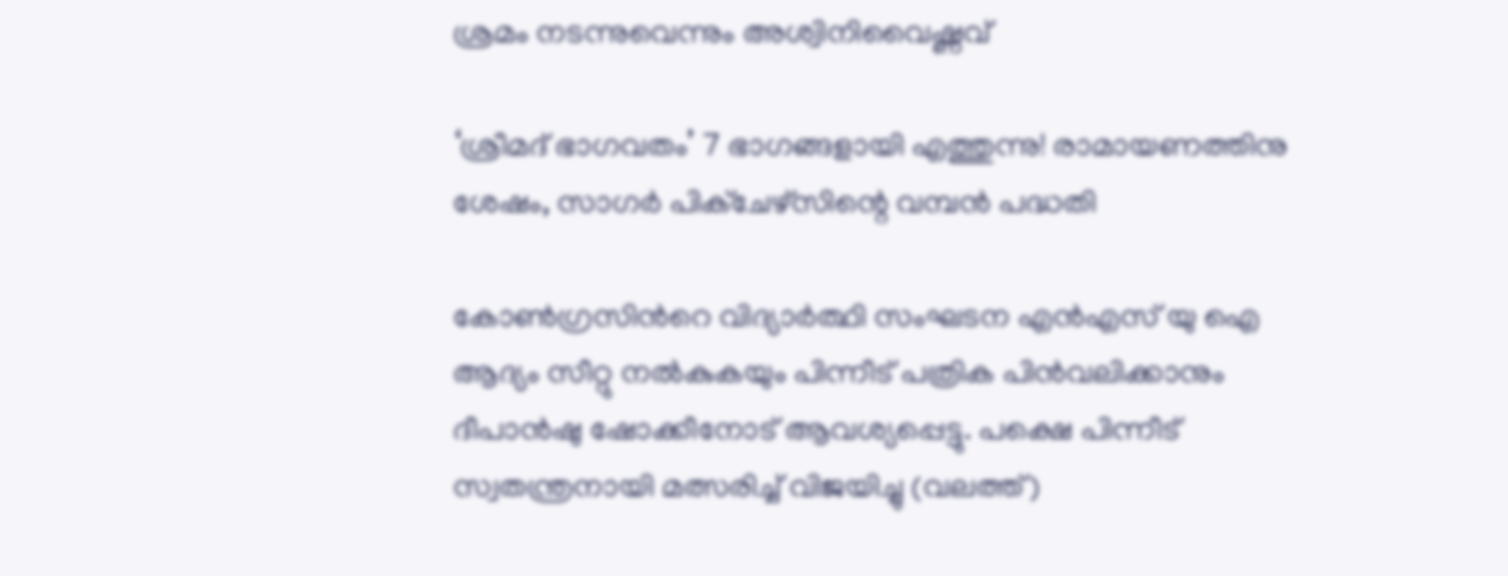ശ്രമം നടന്നുവെന്നും അശ്വിനിവൈഷ്ണവ്

‘ശ്രീമദ് ഭാഗവതം’ 7 ഭാഗങ്ങളായി എത്തുന്നു! രാമായണത്തിനു ശേഷം, സാഗർ പിക്ചേഴ്സിന്റെ വമ്പൻ പദ്ധതി

കോണ്‍ഗ്രസിന്‍റെ വിദ്യാര്‍ത്ഥി സംഘടന എന്‍എസ് യു ഐ ആദ്യം സീറ്റു നല്‍കുകയും പിന്നീട് പത്രിക പിന്‍വലിക്കാനും ദീപാന്‍ഷു ഷോക്കീനോട് ആവശ്യപ്പെട്ടു. പക്ഷെ പിന്നീട് സ്വതന്ത്രനായി മത്സരിച്ച് വിജയിച്ചു (വലത്ത്)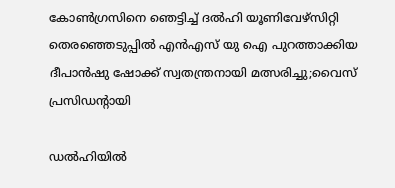കോണ്‍ഗ്രസിനെ ഞെട്ടിച്ച് ദല്‍ഹി യൂണിവേഴ്സിറ്റി തെരഞ്ഞെടുപ്പില്‍ എന്‍എസ് യു ഐ പുറത്താക്കിയ ദീപാൻഷു ഷോക്ക് സ്വതന്ത്രനായി മത്സരിച്ചു;വൈസ് പ്രസിഡന്‍റായി

ഡൽഹിയിൽ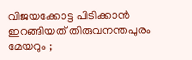വിജയക്കോട്ട പിടിക്കാൻ ഇറങ്ങിയത് തിരുവനന്തപുരം മേയറും ;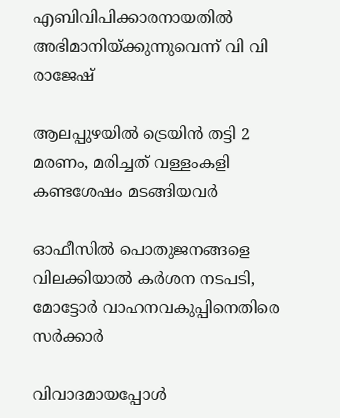എബിവിപിക്കാരനായതിൽ അഭിമാനിയ്‌ക്കുന്നുവെന്ന് വി വി രാജേഷ്

ആലപ്പുഴയില്‍ ട്രെയിന്‍ തട്ടി 2 മരണം, മരിച്ചത് വള്ളംകളി കണ്ടശേഷം മടങ്ങിയവര്‍

ഓഫീസില്‍ പൊതുജനങ്ങളെ വിലക്കിയാല്‍ കര്‍ശന നടപടി, മോട്ടോര്‍ വാഹനവകുപ്പിനെതിരെ സര്‍ക്കാര്‍

വിവാദമായപ്പോള്‍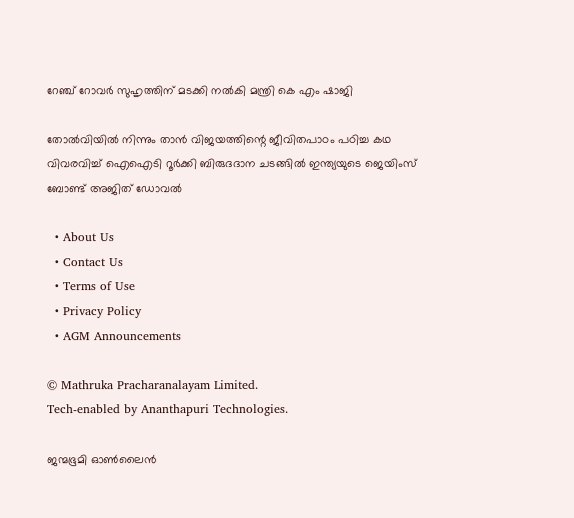റേഞ്ച് റോവര്‍ സുഹൃത്തിന് മടക്കി നല്‍കി മന്ത്രി കെ എം ഷാജി

തോല്‍വിയില്‍ നിന്നും താന്‍ വിജയത്തിന്റെ ജീവിതപാഠം പഠിച്ച കഥ വിവരവിച്ച് ഐഐടി റൂർക്കി ബിരുദദാന ചടങ്ങിൽ ഇന്ത്യയുടെ ജെയിംസ് ബോണ്ട് അജിത് ഡോവല്‍

  • About Us
  • Contact Us
  • Terms of Use
  • Privacy Policy
  • AGM Announcements

© Mathruka Pracharanalayam Limited.
Tech-enabled by Ananthapuri Technologies.

ജന്മഭൂമി ഓണ്‍ലൈന്‍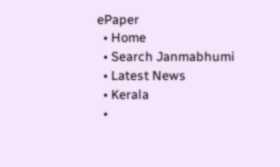ePaper
  • Home
  • Search Janmabhumi
  • Latest News
  • Kerala
  •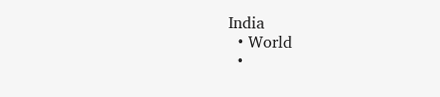India
  • World
  •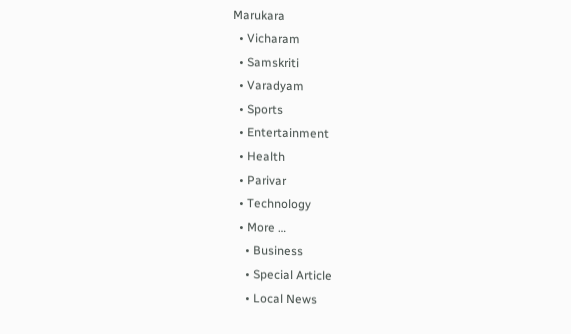Marukara
  • Vicharam
  • Samskriti
  • Varadyam
  • Sports
  • Entertainment
  • Health
  • Parivar
  • Technology
  • More …
    • Business
    • Special Article
    • Local News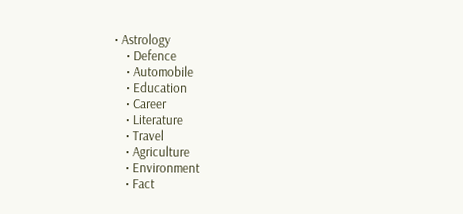• Astrology
    • Defence
    • Automobile
    • Education
    • Career
    • Literature
    • Travel
    • Agriculture
    • Environment
    • Fact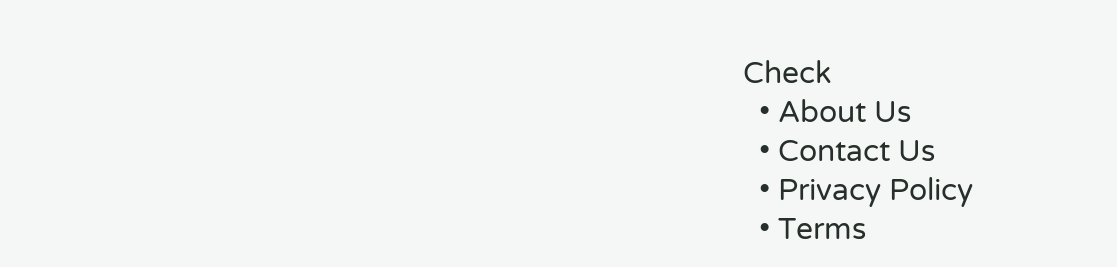Check
  • About Us
  • Contact Us
  • Privacy Policy
  • Terms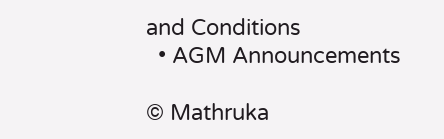and Conditions
  • AGM Announcements

© Mathruka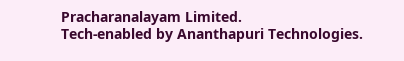Pracharanalayam Limited.
Tech-enabled by Ananthapuri Technologies.